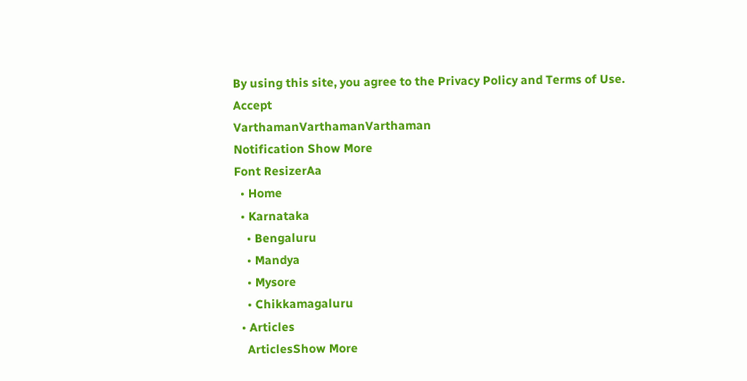By using this site, you agree to the Privacy Policy and Terms of Use.
Accept
VarthamanVarthamanVarthaman
Notification Show More
Font ResizerAa
  • Home
  • Karnataka
    • Bengaluru
    • Mandya
    • Mysore
    • Chikkamagaluru
  • Articles
    ArticlesShow More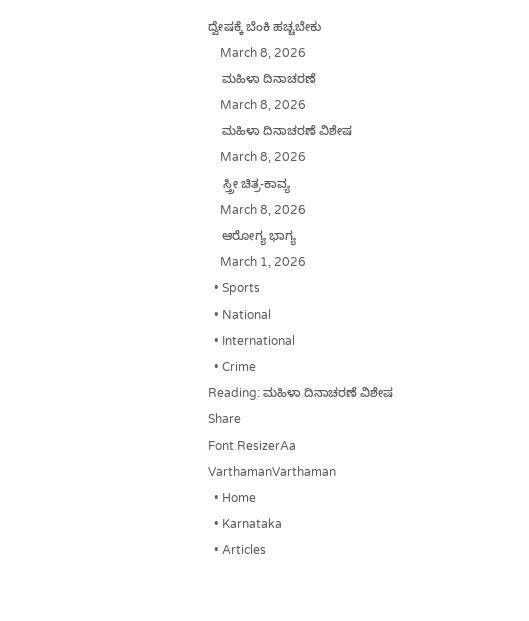ದ್ವೇಷಕ್ಕೆ ಬೆಂಕಿ ಹಚ್ಚಬೇಕು
    March 8, 2026
    ಮಹಿಳಾ ದಿನಾಚರಣೆ
    March 8, 2026
    ಮಹಿಳಾ ದಿನಾಚರಣೆ ವಿಶೇಷ
    March 8, 2026
    ಸ್ತ್ರೀ ಚಿತ್ರ-ಕಾವ್ಯ
    March 8, 2026
    ಆರೋಗ್ಯ ಭಾಗ್ಯ
    March 1, 2026
  • Sports
  • National
  • International
  • Crime
Reading: ಮಹಿಳಾ ದಿನಾಚರಣೆ ವಿಶೇಷ
Share
Font ResizerAa
VarthamanVarthaman
  • Home
  • Karnataka
  • Articles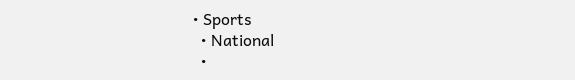• Sports
  • National
  •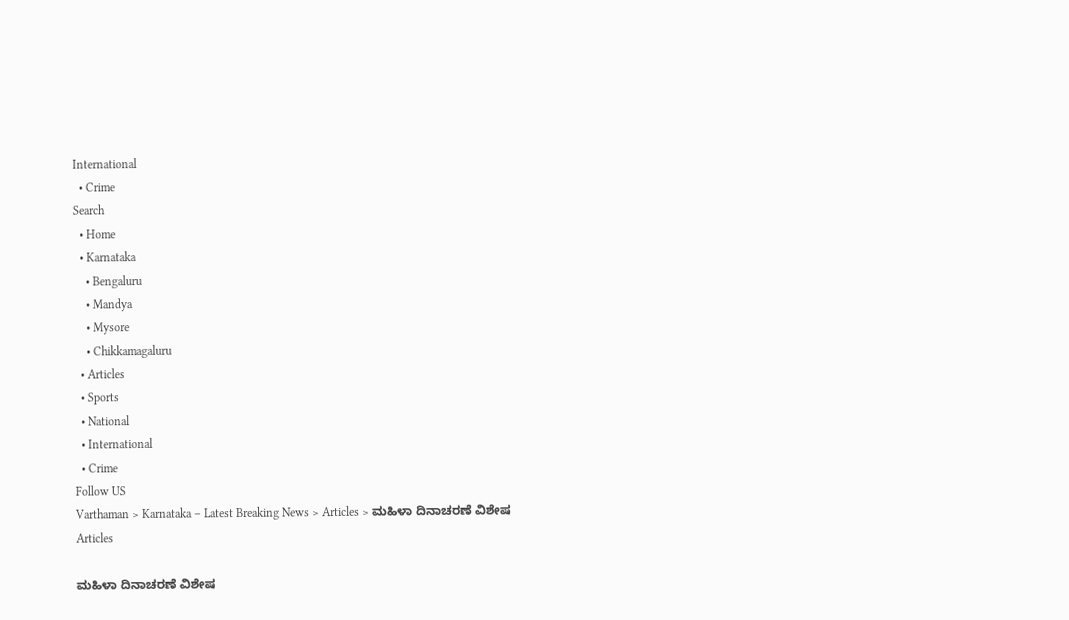International
  • Crime
Search
  • Home
  • Karnataka
    • Bengaluru
    • Mandya
    • Mysore
    • Chikkamagaluru
  • Articles
  • Sports
  • National
  • International
  • Crime
Follow US
Varthaman > Karnataka – Latest Breaking News > Articles > ಮಹಿಳಾ ದಿನಾಚರಣೆ ವಿಶೇಷ
Articles

ಮಹಿಳಾ ದಿನಾಚರಣೆ ವಿಶೇಷ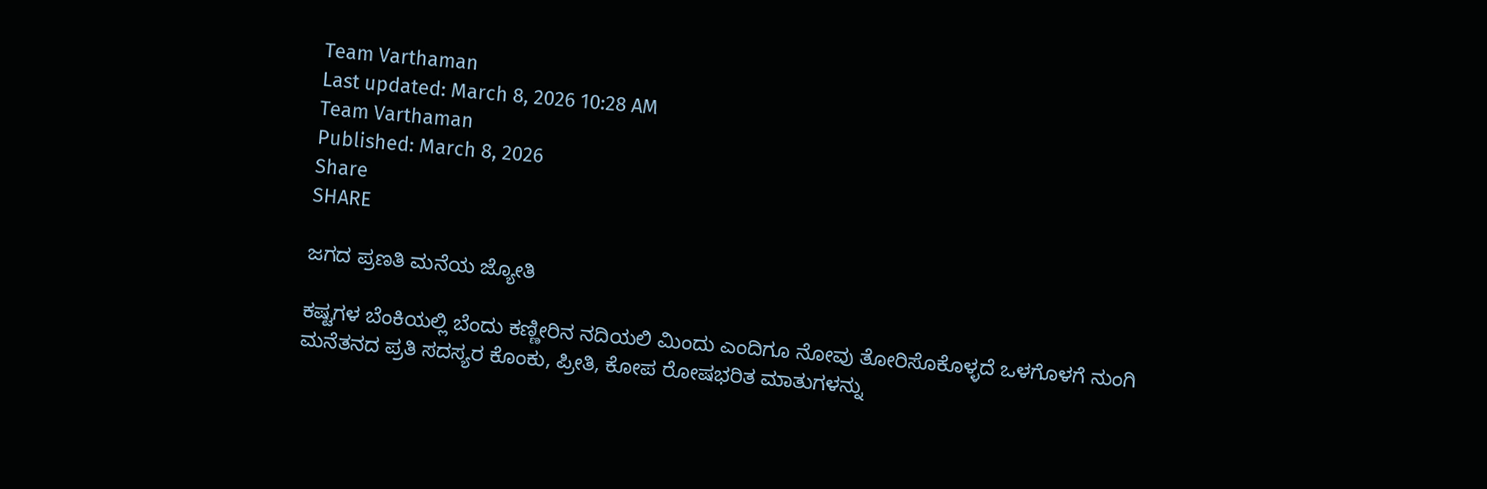Team Varthaman
Last updated: March 8, 2026 10:28 AM
Team Varthaman
Published: March 8, 2026
Share
SHARE

ಜಗದ ಪ್ರಣತಿ ಮನೆಯ ಜ್ಯೋತಿ

ಕಷ್ಟಗಳ ಬೆಂಕಿಯಲ್ಲಿ ಬೆಂದು ಕಣ್ಣೀರಿನ ನದಿಯಲಿ ಮಿಂದು ಎಂದಿಗೂ ನೋವು ತೋರಿಸೊಕೊಳ್ಳದೆ ಒಳಗೊಳಗೆ ನುಂಗಿ
ಮನೆತನದ ಪ್ರತಿ ಸದಸ್ಯರ ಕೊಂಕು, ಪ್ರೀತಿ, ಕೋಪ ರೋಷಭರಿತ ಮಾತುಗಳನ್ನು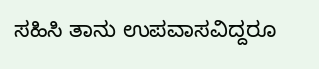ಸಹಿಸಿ ತಾನು ಉಪವಾಸವಿದ್ದರೂ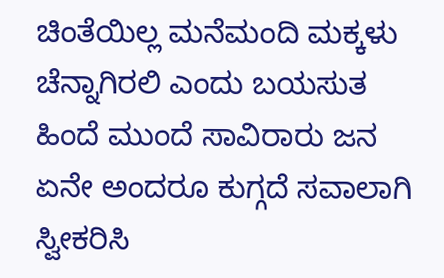ಚಿಂತೆಯಿಲ್ಲ ಮನೆಮಂದಿ ಮಕ್ಕಳು ಚೆನ್ನಾಗಿರಲಿ ಎಂದು ಬಯಸುತ ಹಿಂದೆ ಮುಂದೆ ಸಾವಿರಾರು ಜನ ಏನೇ ಅಂದರೂ ಕುಗ್ಗದೆ ಸವಾಲಾಗಿ ಸ್ವೀಕರಿಸಿ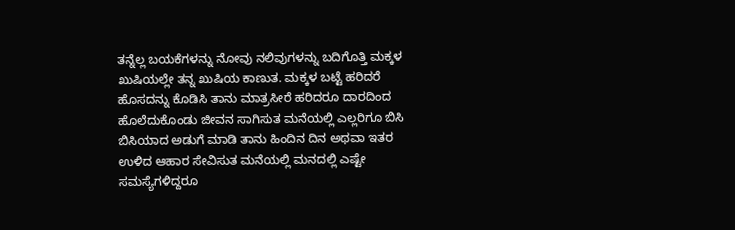ತನ್ನೆಲ್ಲ ಬಯಕೆಗಳನ್ನು ನೋವು ನಲಿವುಗಳನ್ನು ಬದಿಗೊತ್ತಿ ಮಕ್ಕಳ ಖುಷಿಯಲ್ಲೇ ತನ್ನ ಖುಷಿಯ ಕಾಣುತ. ಮಕ್ಕಳ ಬಟ್ಟೆ ಹರಿದರೆ ಹೊಸದನ್ನು ಕೊಡಿಸಿ ತಾನು ಮಾತ್ರಸೀರೆ ಹರಿದರೂ ದಾರದಿಂದ ಹೊಲೆದುಕೊಂಡು ಜೀವನ ಸಾಗಿಸುತ ಮನೆಯಲ್ಲಿ ಎಲ್ಲರಿಗೂ ಬಿಸಿ ಬಿಸಿಯಾದ ಅಡುಗೆ ಮಾಡಿ ತಾನು ಹಿಂದಿನ ದಿನ ಅಥವಾ ಇತರ ಉಳಿದ ಆಹಾರ ಸೇವಿಸುತ ಮನೆಯಲ್ಲಿ ಮನದಲ್ಲಿ ಎಷ್ಟೇ ಸಮಸ್ಯೆಗಳಿದ್ದರೂ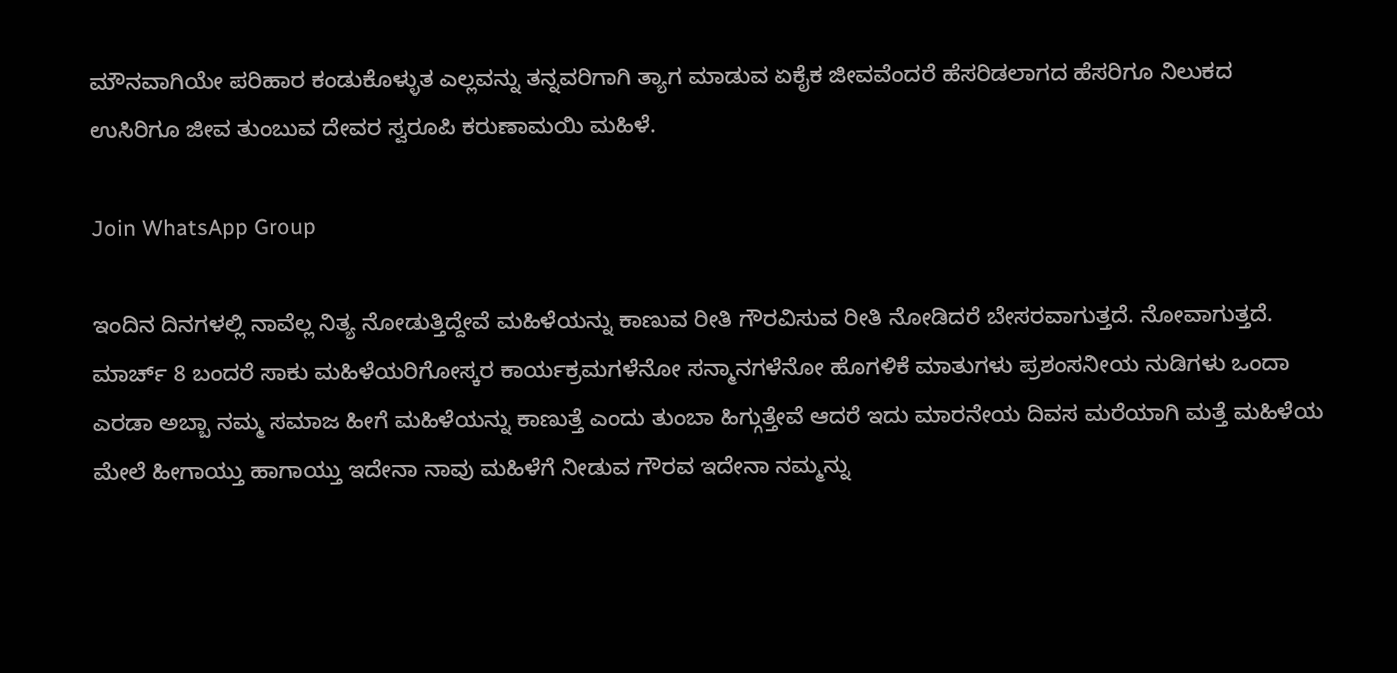ಮೌನವಾಗಿಯೇ ಪರಿಹಾರ ಕಂಡುಕೊಳ್ಳುತ ಎಲ್ಲವನ್ನು ತನ್ನವರಿಗಾಗಿ ತ್ಯಾಗ ಮಾಡುವ ಏಕೈಕ ಜೀವವೆಂದರೆ ಹೆಸರಿಡಲಾಗದ ಹೆಸರಿಗೂ ನಿಲುಕದ ಉಸಿರಿಗೂ ಜೀವ ತುಂಬುವ ದೇವರ ಸ್ವರೂಪಿ ಕರುಣಾಮಯಿ ಮಹಿಳೆ.

Join WhatsApp Group

ಇಂದಿನ ದಿನಗಳಲ್ಲಿ ನಾವೆಲ್ಲ ನಿತ್ಯ ನೋಡುತ್ತಿದ್ದೇವೆ ಮಹಿಳೆಯನ್ನು ಕಾಣುವ ರೀತಿ ಗೌರವಿಸುವ ರೀತಿ ನೋಡಿದರೆ ಬೇಸರವಾಗುತ್ತದೆ. ನೋವಾಗುತ್ತದೆ. ಮಾರ್ಚ್ 8 ಬಂದರೆ ಸಾಕು ಮಹಿಳೆಯರಿಗೋಸ್ಕರ ಕಾರ್ಯಕ್ರಮಗಳೆನೋ ಸನ್ಮಾನಗಳೆನೋ ಹೊಗಳಿಕೆ ಮಾತುಗಳು ಪ್ರಶಂಸನೀಯ ನುಡಿಗಳು ಒಂದಾ ಎರಡಾ ಅಬ್ಬಾ ನಮ್ಮ ಸಮಾಜ ಹೀಗೆ ಮಹಿಳೆಯನ್ನು ಕಾಣುತ್ತೆ ಎಂದು ತುಂಬಾ ಹಿಗ್ಗುತ್ತೇವೆ ಆದರೆ ಇದು ಮಾರನೇಯ ದಿವಸ ಮರೆಯಾಗಿ ಮತ್ತೆ ಮಹಿಳೆಯ ಮೇಲೆ ಹೀಗಾಯ್ತು ಹಾಗಾಯ್ತು ಇದೇನಾ ನಾವು ಮಹಿಳೆಗೆ ನೀಡುವ ಗೌರವ ಇದೇನಾ ನಮ್ಮನ್ನು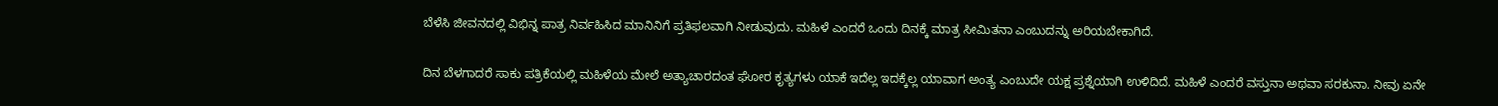ಬೆಳೆಸಿ ಜೀವನದಲ್ಲಿ ವಿಭಿನ್ನ ಪಾತ್ರ ನಿರ್ವಹಿಸಿದ ಮಾನಿನಿಗೆ ಪ್ರತಿಫಲವಾಗಿ ನೀಡುವುದು. ಮಹಿಳೆ ಎಂದರೆ ಒಂದು ದಿನಕ್ಕೆ ಮಾತ್ರ ಸೀಮಿತನಾ ಎಂಬುದನ್ನು ಅರಿಯಬೇಕಾಗಿದೆ.

ದಿನ ಬೆಳಗಾದರೆ ಸಾಕು ಪತ್ರಿಕೆಯಲ್ಲಿ ಮಹಿಳೆಯ ಮೇಲೆ ಅತ್ಯಾಚಾರದಂತ ಘೋರ ಕೃತ್ಯಗಳು ಯಾಕೆ ಇದೆಲ್ಲ ಇದಕ್ಕೆಲ್ಲ ಯಾವಾಗ ಅಂತ್ಯ ಎಂಬುದೇ ಯಕ್ಷ ಪ್ರಶ್ನೆಯಾಗಿ ಉಳಿದಿದೆ. ಮಹಿಳೆ ಎಂದರೆ ವಸ್ತುನಾ ಅಥವಾ ಸರಕುನಾ. ನೀವು ಏನೇ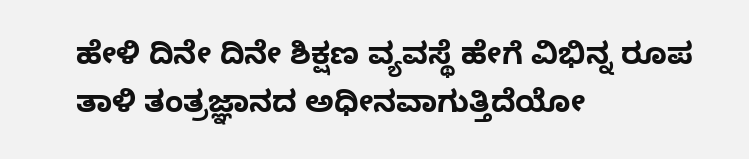ಹೇಳಿ ದಿನೇ ದಿನೇ ಶಿಕ್ಷಣ ವ್ಯವಸ್ಥೆ ಹೇಗೆ ವಿಭಿನ್ನ ರೂಪ ತಾಳಿ ತಂತ್ರಜ್ಞಾನದ ಅಧೀನವಾಗುತ್ತಿದೆಯೋ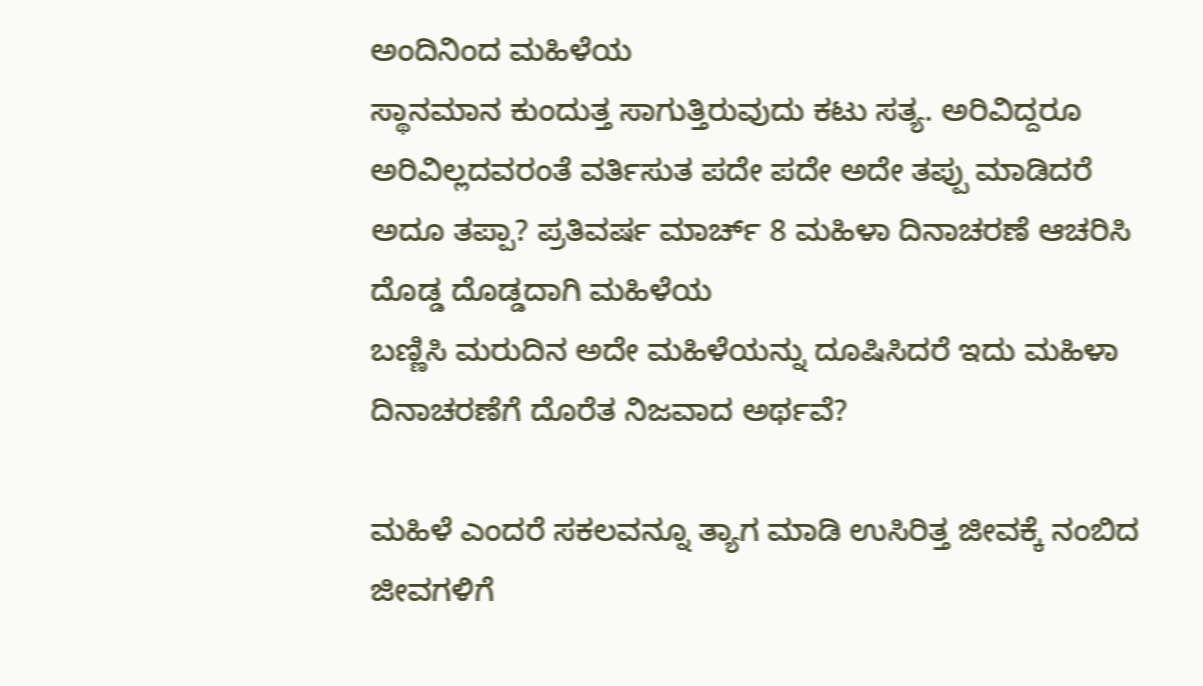ಅಂದಿನಿಂದ ಮಹಿಳೆಯ
ಸ್ಥಾನಮಾನ ಕುಂದುತ್ತ ಸಾಗುತ್ತಿರುವುದು ಕಟು ಸತ್ಯ. ಅರಿವಿದ್ದರೂ ಅರಿವಿಲ್ಲದವರಂತೆ ವರ್ತಿಸುತ ಪದೇ ಪದೇ ಅದೇ ತಪ್ಪು ಮಾಡಿದರೆ ಅದೂ ತಪ್ಪಾ? ಪ್ರತಿವರ್ಷ ಮಾರ್ಚ್ 8 ಮಹಿಳಾ ದಿನಾಚರಣೆ ಆಚರಿಸಿ ದೊಡ್ಡ ದೊಡ್ಡದಾಗಿ ಮಹಿಳೆಯ
ಬಣ್ಣಿಸಿ ಮರುದಿನ ಅದೇ ಮಹಿಳೆಯನ್ನು ದೂಷಿಸಿದರೆ ಇದು ಮಹಿಳಾ ದಿನಾಚರಣೆಗೆ ದೊರೆತ ನಿಜವಾದ ಅರ್ಥವೆ?

ಮಹಿಳೆ ಎಂದರೆ ಸಕಲವನ್ನೂ ತ್ಯಾಗ ಮಾಡಿ ಉಸಿರಿತ್ತ ಜೀವಕ್ಕೆ ನಂಬಿದ ಜೀವಗಳಿಗೆ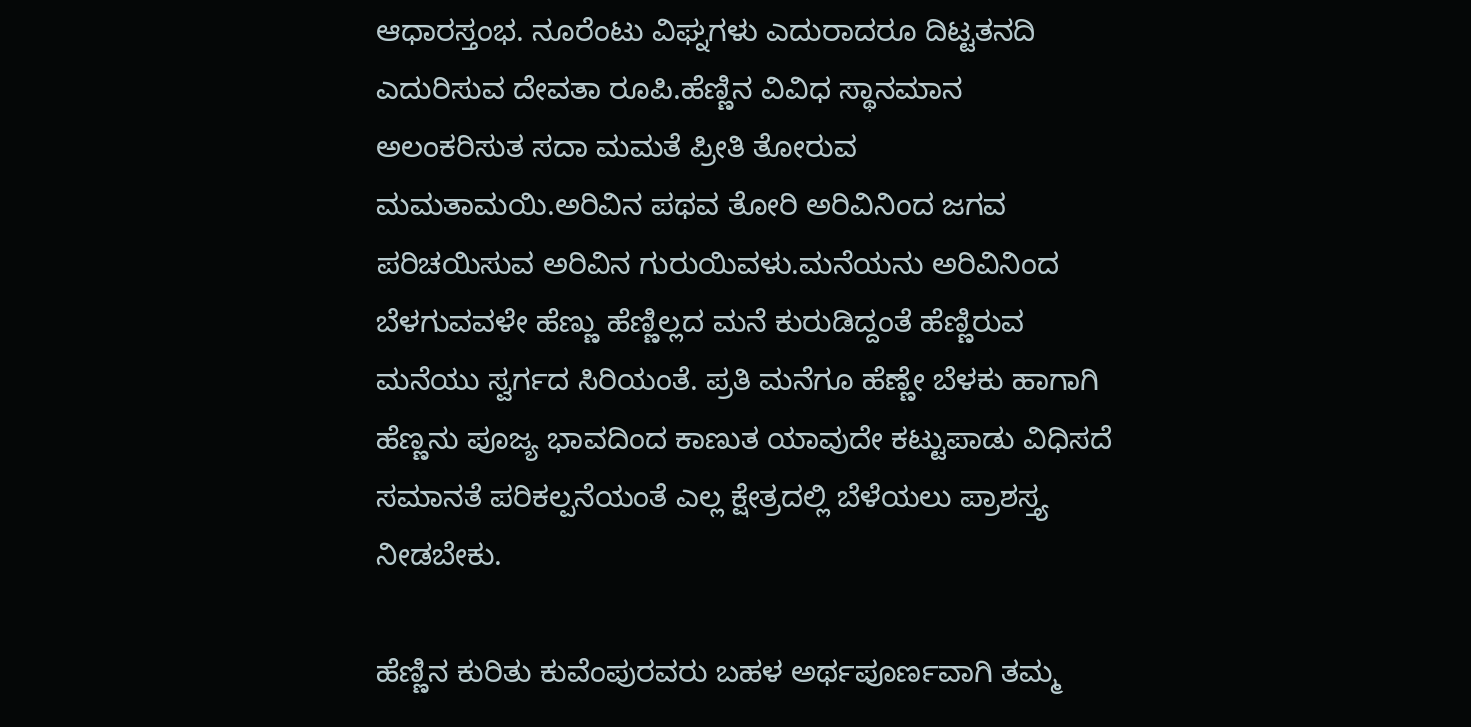ಆಧಾರಸ್ತಂಭ. ನೂರೆಂಟು ವಿಘ್ನಗಳು ಎದುರಾದರೂ ದಿಟ್ಟತನದಿ ಎದುರಿಸುವ ದೇವತಾ ರೂಪಿ.ಹೆಣ್ಣಿನ ವಿವಿಧ ಸ್ಥಾನಮಾನ ಅಲಂಕರಿಸುತ ಸದಾ ಮಮತೆ ಪ್ರೀತಿ ತೋರುವ ಮಮತಾಮಯಿ.ಅರಿವಿನ ಪಥವ ತೋರಿ ಅರಿವಿನಿಂದ ಜಗವ ಪರಿಚಯಿಸುವ ಅರಿವಿನ ಗುರುಯಿವಳು.ಮನೆಯನು ಅರಿವಿನಿಂದ ಬೆಳಗುವವಳೇ ಹೆಣ್ಣು ಹೆಣ್ಣಿಲ್ಲದ ಮನೆ ಕುರುಡಿದ್ದಂತೆ ಹೆಣ್ಣಿರುವ ಮನೆಯು ಸ್ವರ್ಗದ ಸಿರಿಯಂತೆ. ಪ್ರತಿ ಮನೆಗೂ ಹೆಣ್ಣೇ ಬೆಳಕು ಹಾಗಾಗಿ ಹೆಣ್ಣನು ಪೂಜ್ಯ ಭಾವದಿಂದ ಕಾಣುತ ಯಾವುದೇ ಕಟ್ಟುಪಾಡು ವಿಧಿಸದೆ ಸಮಾನತೆ ಪರಿಕಲ್ಪನೆಯಂತೆ ಎಲ್ಲ ಕ್ಷೇತ್ರದಲ್ಲಿ ಬೆಳೆಯಲು ಪ್ರಾಶಸ್ತ್ಯ ನೀಡಬೇಕು.

ಹೆಣ್ಣಿನ ಕುರಿತು ಕುವೆಂಪುರವರು ಬಹಳ ಅರ್ಥಪೂರ್ಣವಾಗಿ ತಮ್ಮ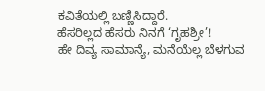ಕವಿತೆಯಲ್ಲಿ ಬಣ್ಣಿಸಿದ್ದಾರೆ.
ಹೆಸರಿಲ್ಲದ ಹೆಸರು ನಿನಗೆ ‘ಗೃಹಶ್ರೀ’!
ಹೇ ದಿವ್ಯ ಸಾಮಾನ್ಯೆ, ಮನೆಯೆಲ್ಲ ಬೆಳಗುವ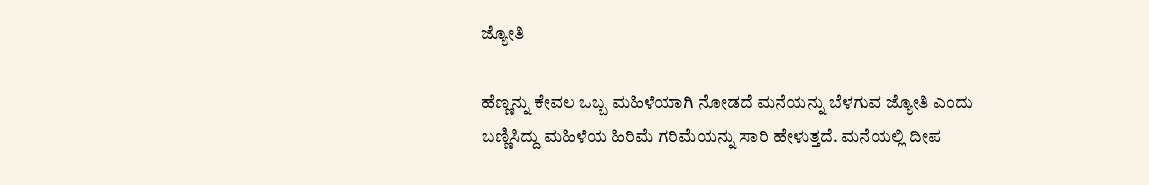ಜ್ಯೋತಿ

ಹೆಣ್ಣನ್ನು ಕೇವಲ ಒಬ್ಬ ಮಹಿಳೆಯಾಗಿ ನೋಡದೆ ಮನೆಯನ್ನು ಬೆಳಗುವ ಜ್ಯೋತಿ ಎಂದು ಬಣ್ಣಿಸಿದ್ದು ಮಹಿಳೆಯ ಹಿರಿಮೆ ಗರಿಮೆಯನ್ನು ಸಾರಿ ಹೇಳುತ್ತದೆ. ಮನೆಯಲ್ಲಿ ದೀಪ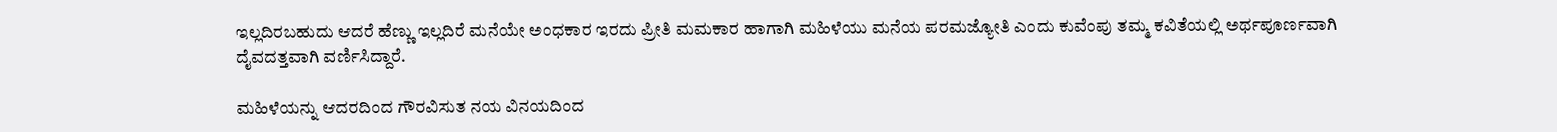ಇಲ್ಲದಿರಬಹುದು ಆದರೆ ಹೆಣ್ಣು ಇಲ್ಲದಿರೆ ಮನೆಯೇ ಅಂಧಕಾರ ಇರದು ಪ್ರೀತಿ ಮಮಕಾರ ಹಾಗಾಗಿ ಮಹಿಳೆಯು ಮನೆಯ ಪರಮಜ್ಯೋತಿ ಎಂದು ಕುವೆಂಪು ತಮ್ಮ ಕವಿತೆಯಲ್ಲಿ ಅರ್ಥಪೂರ್ಣವಾಗಿ ದೈವದತ್ತವಾಗಿ ವರ್ಣಿಸಿದ್ದಾರೆ.

ಮಹಿಳೆಯನ್ನು ಆದರದಿಂದ ಗೌರವಿಸುತ ನಯ ವಿನಯದಿಂದ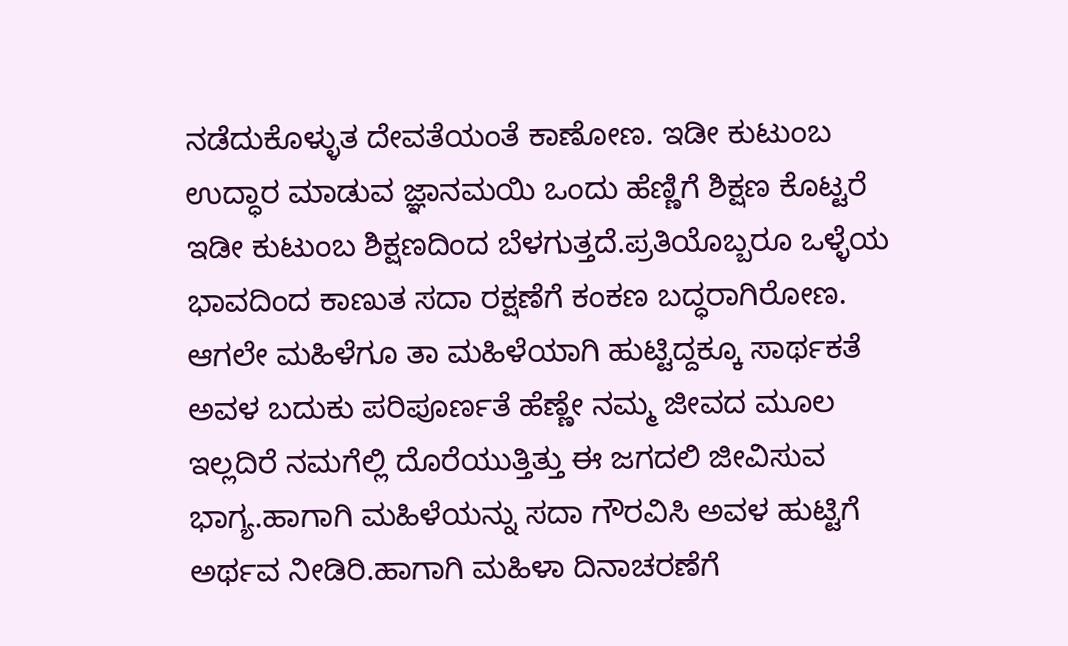ನಡೆದುಕೊಳ್ಳುತ ದೇವತೆಯಂತೆ ಕಾಣೋಣ. ಇಡೀ ಕುಟುಂಬ ಉದ್ಧಾರ ಮಾಡುವ ಜ್ಞಾನಮಯಿ ಒಂದು ಹೆಣ್ಣಿಗೆ ಶಿಕ್ಷಣ ಕೊಟ್ಟರೆ ಇಡೀ ಕುಟುಂಬ ಶಿಕ್ಷಣದಿಂದ ಬೆಳಗುತ್ತದೆ.ಪ್ರತಿಯೊಬ್ಬರೂ ಒಳ್ಳೆಯ ಭಾವದಿಂದ ಕಾಣುತ ಸದಾ ರಕ್ಷಣೆಗೆ ಕಂಕಣ ಬದ್ಧರಾಗಿರೋಣ. ಆಗಲೇ ಮಹಿಳೆಗೂ ತಾ ಮಹಿಳೆಯಾಗಿ ಹುಟ್ಟಿದ್ದಕ್ಕೂ ಸಾರ್ಥಕತೆ ಅವಳ ಬದುಕು ಪರಿಪೂರ್ಣತೆ ಹೆಣ್ಣೇ ನಮ್ಮ ಜೀವದ ಮೂಲ ಇಲ್ಲದಿರೆ ನಮಗೆಲ್ಲಿ ದೊರೆಯುತ್ತಿತ್ತು ಈ ಜಗದಲಿ ಜೀವಿಸುವ ಭಾಗ್ಯ.ಹಾಗಾಗಿ ಮಹಿಳೆಯನ್ನು ಸದಾ ಗೌರವಿಸಿ ಅವಳ ಹುಟ್ಟಿಗೆ ಅರ್ಥವ ನೀಡಿರಿ.ಹಾಗಾಗಿ ಮಹಿಳಾ ದಿನಾಚರಣೆಗೆ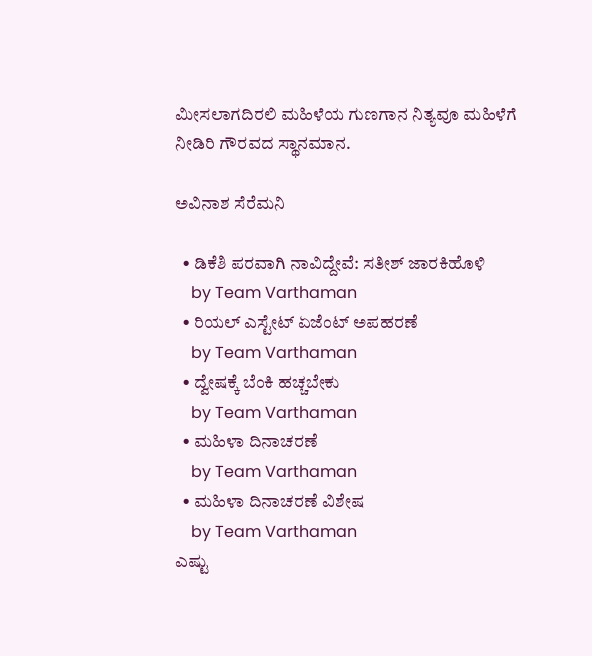ಮೀಸಲಾಗದಿರಲಿ ಮಹಿಳೆಯ ಗುಣಗಾನ ನಿತ್ಯವೂ ಮಹಿಳೆಗೆ ನೀಡಿರಿ ಗೌರವದ ಸ್ಥಾನಮಾನ.

ಅವಿನಾಶ ಸೆರೆಮನಿ

  • ಡಿಕೆಶಿ ಪರವಾಗಿ ನಾವಿದ್ದೇವೆ: ಸತೀಶ್ ಜಾರಕಿಹೊಳಿ
    by Team Varthaman
  • ರಿಯಲ್ ಎಸ್ಟೇಟ್ ಏಜೆಂಟ್ ಅಪಹರಣೆ
    by Team Varthaman
  • ದ್ವೇಷಕ್ಕೆ ಬೆಂಕಿ ಹಚ್ಚಬೇಕು
    by Team Varthaman
  • ಮಹಿಳಾ ದಿನಾಚರಣೆ
    by Team Varthaman
  • ಮಹಿಳಾ ದಿನಾಚರಣೆ ವಿಶೇಷ
    by Team Varthaman
ಎಷ್ಟು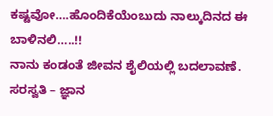ಕಷ್ಟವೋ….ಹೊಂದಿಕೆಯೆಂಬುದು ನಾಲ್ಕುದಿನದ ಈ‌ ಬಾಳಿನಲಿ…..!!
ನಾನು ಕಂಡಂತೆ ಜೀವನ ಶೈಲಿಯಲ್ಲಿ ಬದಲಾವಣೆ.
ಸರಸ್ವತಿ – ಜ್ಞಾನ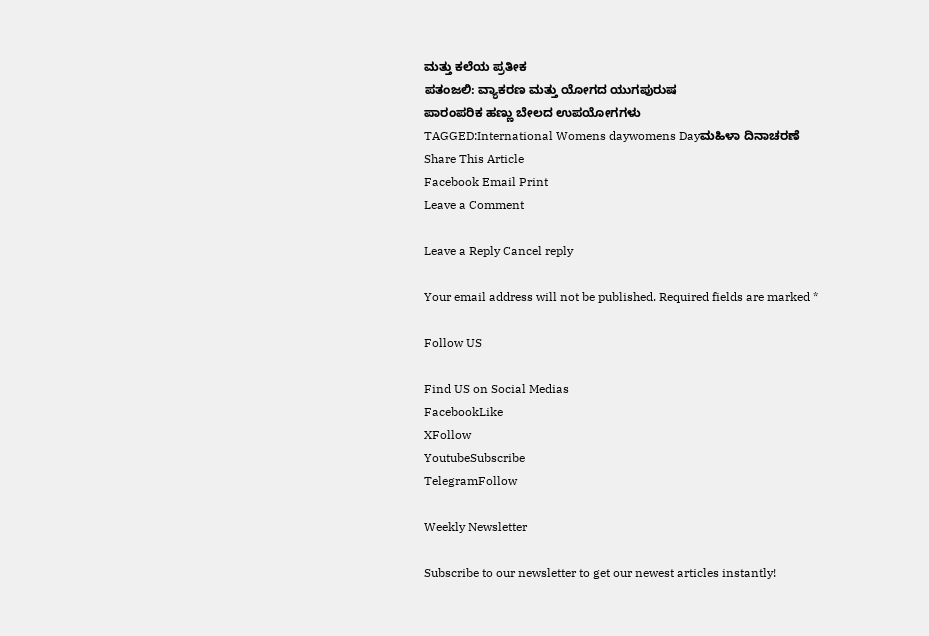ಮತ್ತು ಕಲೆಯ ಪ್ರತೀಕ
ಪತಂಜಲಿ: ವ್ಯಾಕರಣ ಮತ್ತು ಯೋಗದ ಯುಗಪುರುಷ
ಪಾರಂಪರಿಕ ಹಣ್ಣು ಬೇಲದ ಉಪಯೋಗಗಳು
TAGGED:International Womens daywomens Dayಮಹಿಳಾ ದಿನಾಚರಣೆ
Share This Article
Facebook Email Print
Leave a Comment

Leave a Reply Cancel reply

Your email address will not be published. Required fields are marked *

Follow US

Find US on Social Medias
FacebookLike
XFollow
YoutubeSubscribe
TelegramFollow

Weekly Newsletter

Subscribe to our newsletter to get our newest articles instantly!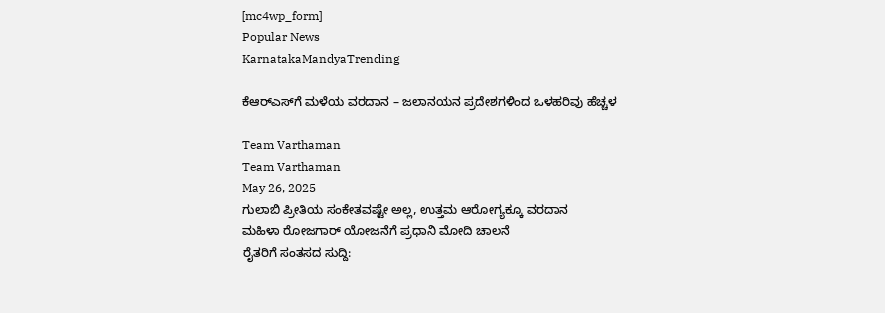[mc4wp_form]
Popular News
KarnatakaMandyaTrending

ಕೆಆರ್‌ಎಸ್‌ಗೆ ಮಳೆಯ ವರದಾನ – ಜಲಾನಯನ ಪ್ರದೇಶಗಳಿಂದ ಒಳಹರಿವು ಹೆಚ್ಚಳ

Team Varthaman
Team Varthaman
May 26, 2025
ಗುಲಾಬಿ ಪ್ರೀತಿಯ ಸಂಕೇತವಷ್ಟೇ ಅಲ್ಲ, ಉತ್ತಮ ಆರೋಗ್ಯಕ್ಕೂ ವರದಾನ
ಮಹಿಳಾ ರೋಜಗಾರ್ ಯೋಜನೆಗೆ ಪ್ರಧಾನಿ ಮೋದಿ ಚಾಲನೆ
ರೈತರಿಗೆ ಸಂತಸದ ಸುದ್ದಿ: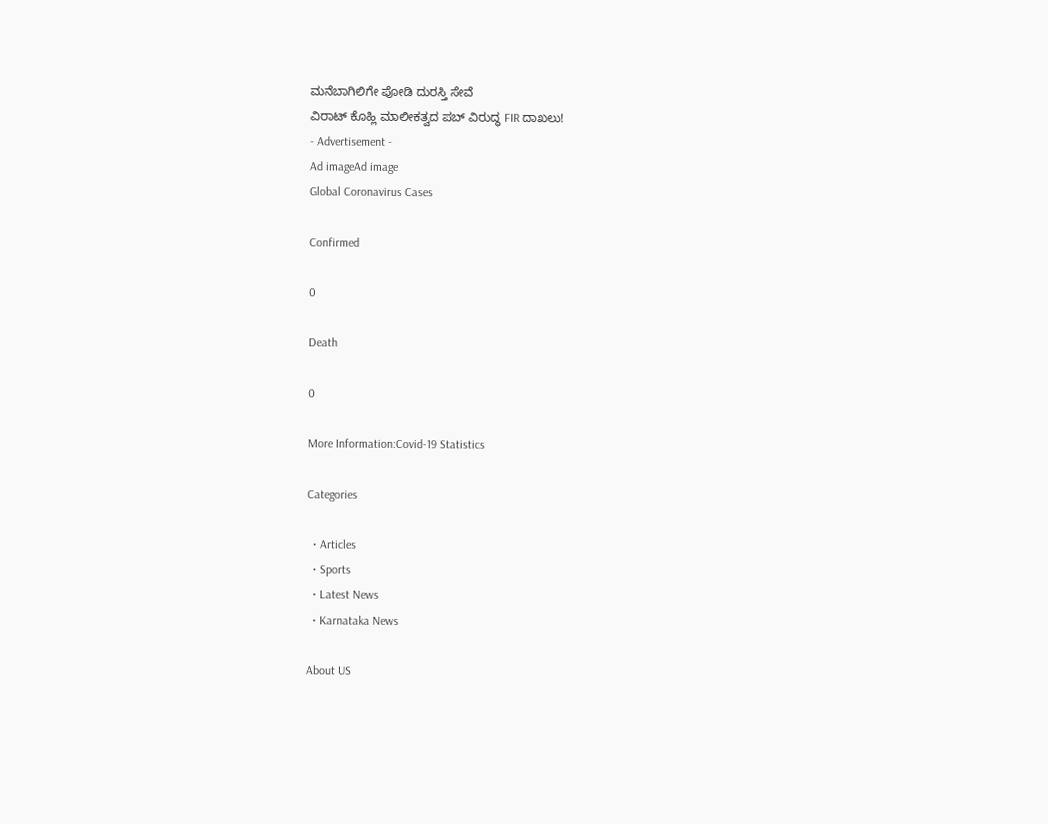ಮನೆಬಾಗಿಲಿಗೇ ಪೋಡಿ ದುರಸ್ತಿ ಸೇವೆ
ವಿರಾಟ್ ಕೊಹ್ಲಿ ಮಾಲೀಕತ್ವದ ಪಬ್ ವಿರುದ್ಧ FIR ದಾಖಲು!
- Advertisement -
Ad imageAd image
Global Coronavirus Cases

Confirmed

0

Death

0

More Information:Covid-19 Statistics

Categories

  • Articles
  • Sports
  • Latest News
  • Karnataka News

About US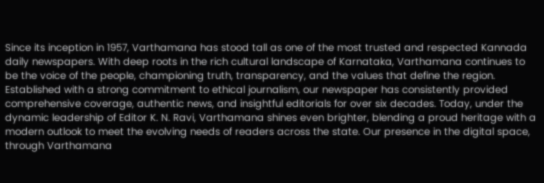Since its inception in 1957, Varthamana has stood tall as one of the most trusted and respected Kannada daily newspapers. With deep roots in the rich cultural landscape of Karnataka, Varthamana continues to be the voice of the people, championing truth, transparency, and the values that define the region. Established with a strong commitment to ethical journalism, our newspaper has consistently provided comprehensive coverage, authentic news, and insightful editorials for over six decades. Today, under the dynamic leadership of Editor K. N. Ravi, Varthamana shines even brighter, blending a proud heritage with a modern outlook to meet the evolving needs of readers across the state. Our presence in the digital space, through Varthamana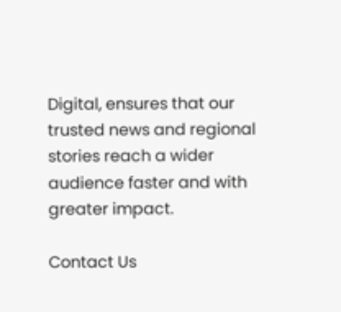Digital, ensures that our trusted news and regional stories reach a wider audience faster and with greater impact.

Contact Us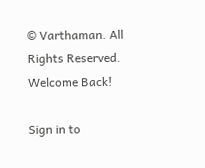© Varthaman. All Rights Reserved.
Welcome Back!

Sign in to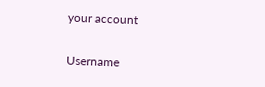your account

Username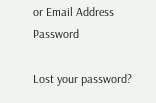or Email Address
Password

Lost your password?